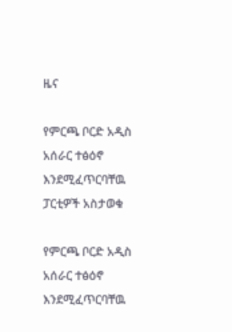ዜና

የምርጫ ቦርድ አዲስ አሰራር ተፅዕኖ እንደሚፈጥርባቸዉ ፓርቲዎች አስታወቁ

የምርጫ ቦርድ አዲስ አሰራር ተፅዕኖ እንደሚፈጥርባቸዉ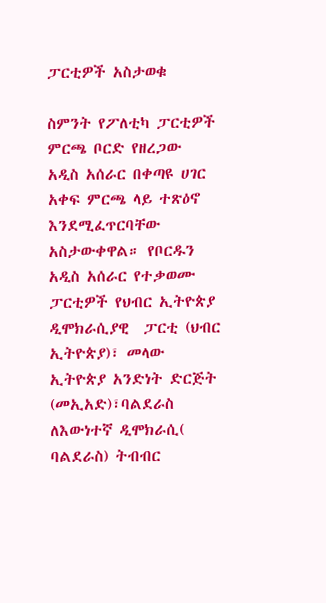ፓርቲዎች አስታወቁ

ስምንት የፖለቲካ ፓርቲዎች ምርጫ ቦርድ የዘረጋው አዲስ አሰራር በቀጣዩ ሀገር አቀፍ ምርጫ ላይ ተጽዕኖ እንደሚፈጥርባቸው አስታውቀዋል። የቦርዱን አዲስ አሰራር የተቃወሙ ፓርቲዎች የህብር ኢትዮጵያ ዲሞክራሲያዊ  ፓርቲ (ህብር ኢትዮጵያ)፣ መላው ኢትዮጵያ አንድነት ድርጅት (መኢአድ)፣ባልደራስ ለእውነተኛ ዲሞክራሲ( ባልደራስ) ትብብር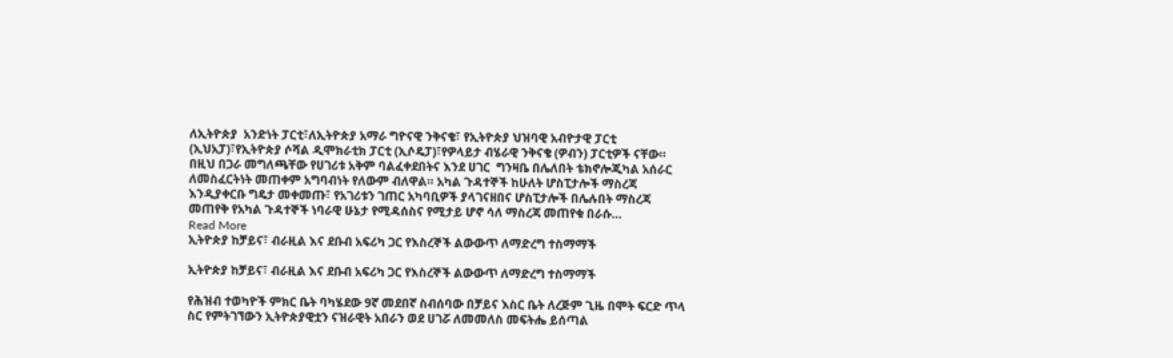ለኢትዮጵያ  አንድነት ፓርቲ፣ለኢትዮጵያ አማራ ግዮናዊ ንቅናቄ፣ የኢትዮጵያ ህዝባዊ አብዮታዊ ፓርቲ (ኢህአፓ)፣የኢትዮጵያ ሶሻል ዲሞክራቲክ ፓርቲ (ኢሶዴፓ)፣የዎላይታ ብሄራዊ ንቅናቄ (ዎብን) ፓርቲዎች ናቸው። በዚህ በጋራ መግለጫቸው የሀገሪቱ አቅም ባልፈቀደበትና እንደ ሀገር  ግንዛቤ በሌለበት ቴክኖሎጂካል አሰራር  ለመስፈርትነት መጠቀም አግባብነት የለውም ብለዋል። አካል ጉዳተኞች ከሁለት ሆስፒታሎች ማስረጃ እንዲያቀርቡ ግዴታ መቀመጡ፣ የአገሪቱን ገጠር አካባቢዎች ያላገናዘበና ሆስፒታሎች በሌሉበት ማስረጃ  መጠየቅ የአካል ጉዳተኞች ነባራዊ ሁኔታ የሚዳሰስና የሚታይ ሆኖ ሳለ ማስረጃ መጠየቁ በራሱ…
Read More
ኢትዮጵያ ከቻይና፣ ብራዚል እና ደቡብ አፍሪካ ጋር የእስረኞች ልውውጥ ለማድረግ ተስማማች

ኢትዮጵያ ከቻይና፣ ብራዚል እና ደቡብ አፍሪካ ጋር የእስረኞች ልውውጥ ለማድረግ ተስማማች

የሕዝብ ተወካዮች ምክር ቤት ባካሄደው 9ኛ መደበኛ ስብሰባው በቻይና እስር ቤት ለረጅም ጊዜ በሞት ፍርድ ጥላ ስር የምትገኘውን ኢትዮጵያዊቷን ናዝራዊት አበራን ወደ ሀገሯ ለመመለስ መፍትሔ ይሰጣል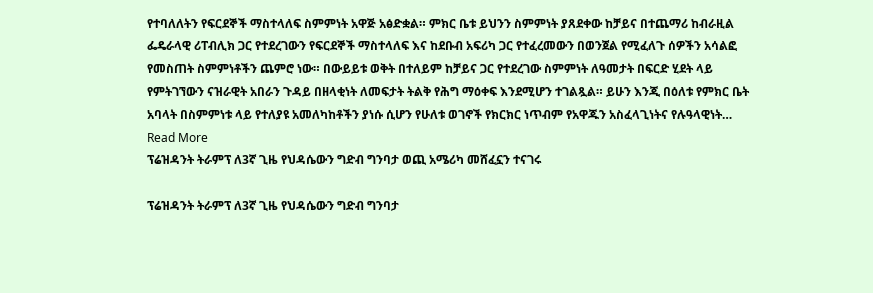የተባለለትን የፍርደኞች ማስተላለፍ ስምምነት አዋጅ አፅድቋል። ምክር ቤቱ ይህንን ስምምነት ያጸደቀው ከቻይና በተጨማሪ ከብራዚል ፌዴራላዊ ሪፐብሊክ ጋር የተደረገውን የፍርደኞች ማስተላለፍ እና ከደቡብ አፍሪካ ጋር የተፈረመውን በወንጀል የሚፈለጉ ሰዎችን አሳልፎ የመስጠት ስምምነቶችን ጨምሮ ነው። በውይይቱ ወቅት በተለይም ከቻይና ጋር የተደረገው ስምምነት ለዓመታት በፍርድ ሂደት ላይ የምትገኘውን ናዝራዊት አበራን ጉዳይ በዘላቂነት ለመፍታት ትልቅ የሕግ ማዕቀፍ እንደሚሆን ተገልጿል። ይሁን እንጂ በዕለቱ የምክር ቤት አባላት በስምምነቱ ላይ የተለያዩ አመለካከቶችን ያነሱ ሲሆን የሁለቱ ወገኖች የክርክር ነጥብም የአዋጁን አስፈላጊነትና የሉዓላዊነት…
Read More
ፕሬዝዳንት ትራምፕ ለ3ኛ ጊዜ የህዳሴውን ግድብ ግንባታ ወጪ አሜሪካ መሸፈኗን ተናገሩ

ፕሬዝዳንት ትራምፕ ለ3ኛ ጊዜ የህዳሴውን ግድብ ግንባታ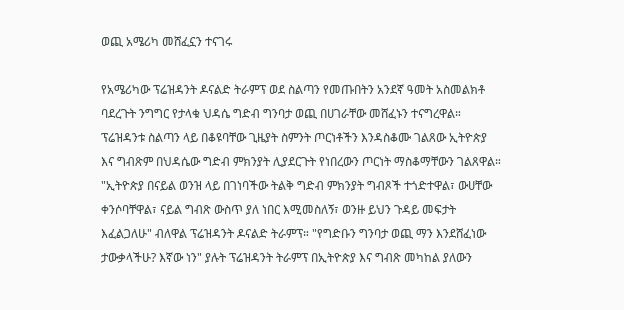ወጪ አሜሪካ መሸፈኗን ተናገሩ

የአሜሪካው ፕሬዝዳንት ዶናልድ ትራምፕ ወደ ስልጣን የመጡበትን አንደኛ ዓመት አስመልክቶ ባደረጉት ንግግር የታላቁ ህዳሴ ግድብ ግንባታ ወጪ በሀገራቸው መሸፈኑን ተናግረዋል። ፕሬዝዳንቱ ስልጣን ላይ በቆዩባቸው ጊዜያት ስምንት ጦርነቶችን እንዳስቆሙ ገልጸው ኢትዮጵያ እና ግብጽም በህዳሴው ግድብ ምክንያት ሊያደርጉት የነበረውን ጦርነት ማስቆማቸውን ገልጸዋል። "ኢትዮጵያ በናይል ወንዝ ላይ በገነባችው ትልቅ ግድብ ምክንያት ግብጾች ተጎድተዋል፣ ውሀቸው ቀንሶባቸዋል፣ ናይል ግብጽ ውስጥ ያለ ነበር እሚመስለኝ፣ ወንዙ ይህን ጉዳይ መፍታት እፈልጋለሁ" ብለዋል ፕሬዝዳንት ዶናልድ ትራምፕ። "የግድቡን ግንባታ ወጪ ማን እንደሸፈነው ታውቃላችሁ? እኛው ነን" ያሉት ፕሬዝዳንት ትራምፕ በኢትዮጵያ እና ግብጽ መካከል ያለውን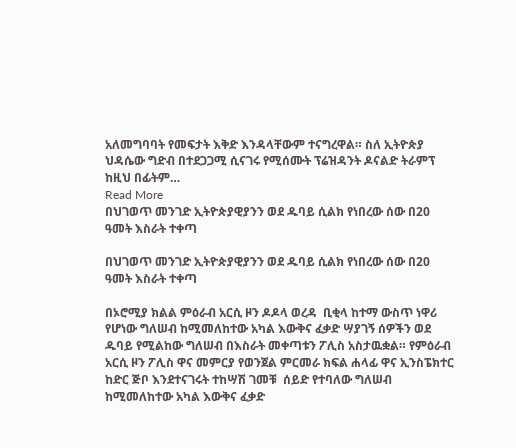አለመግባባት የመፍታት እቅድ እንዳላቸውም ተናግረዋል። ስለ ኢትዮጵያ ህዳሴው ግድብ በተደጋጋሚ ሲናገሩ የሚሰሙት ፕሬዝዳንት ዶናልድ ትራምፕ ከዚህ በፊትም…
Read More
በህገወጥ መንገድ ኢትዮጵያዊያንን ወደ ዱባይ ሲልክ የነበረው ሰው በ20 ዓመት እስራት ተቀጣ

በህገወጥ መንገድ ኢትዮጵያዊያንን ወደ ዱባይ ሲልክ የነበረው ሰው በ20 ዓመት እስራት ተቀጣ

በኦሮሚያ ክልል ምዕራብ አርሲ ዞን ዶዶላ ወረዳ  ቢቂላ ከተማ ውስጥ ነዋሪ የሆነው ግለሠብ ከሚመለከተው አካል እውቅና ፈቃድ ሣያገኝ ሰዎችን ወደ ዱባይ የሚልከው ግለሠብ በእስራት መቀጣቱን ፖሊስ አስታዉቋል። የምዕራብ አርሲ ዞን ፖሊስ ዋና መምርያ የወንጀል ምርመራ ክፍል ሐላፊ ዋና ኢንስፔክተር ከድር ጅቦ እንደተናገሩት ተከሣሽ ገመቹ  ሰይድ የተባለው ግለሠብ ከሚመለከተው አካል እውቅና ፈቃድ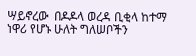ሣይኖረው  በዶዶላ ወረዳ ቢቂላ ከተማ ነዋሪ የሆኑ ሁለት ግለሠቦችን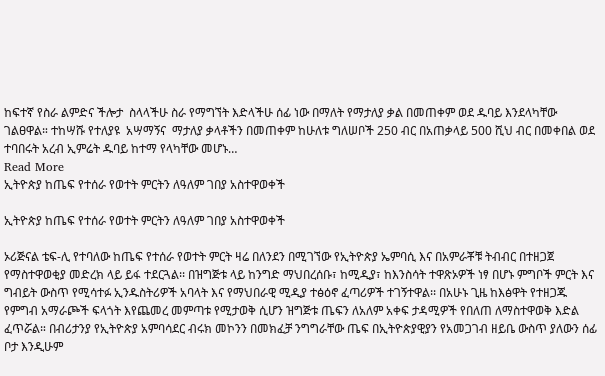ከፍተኛ የስራ ልምድና ችሎታ  ስላላችሁ ስራ የማግኘት እድላችሁ ሰፊ ነው በማለት የማታለያ ቃል በመጠቀም ወደ ዱባይ እንደላካቸው ገልፀዋል። ተከሣሹ የተለያዩ  አሣማኝና  ማታለያ ቃላቶችን በመጠቀም ከሁለቱ ግለሠቦች 250 ብር በአጠቃላይ 500 ሺህ ብር በመቀበል ወደ ተባበሩት አረብ ኢምሬት ዱባይ ከተማ የላካቸው መሆኑ…
Read More
ኢትዮጵያ ከጤፍ የተሰራ የወተት ምርትን ለዓለም ገበያ አስተዋወቀች

ኢትዮጵያ ከጤፍ የተሰራ የወተት ምርትን ለዓለም ገበያ አስተዋወቀች

ኦሪጅናል ቴፍ-ሊ የተባለው ከጤፍ የተሰራ የወተት ምርት ዛሬ በለንደን በሚገኘው የኢትዮጵያ ኤምባሲ እና በአምራቾቹ ትብብር በተዘጋጀ የማስተዋወቂያ መድረክ ላይ ይፋ ተደርጓል፡፡ በዝግጅቱ ላይ ከንግድ ማህበረሰቡ፣ ከሚዲያ፣ ከእንስሳት ተዋጽኦዎች ነፃ በሆኑ ምግቦች ምርት እና ግብይት ውስጥ የሚሳተፉ ኢንዱስትሪዎች አባላት እና የማህበራዊ ሚዲያ ተፅዕኖ ፈጣሪዎች ተገኝተዋል፡፡ በአሁኑ ጊዜ ከእፅዋት የተዘጋጁ የምግብ አማራጮች ፍላጎት እየጨመረ መምጣቱ የሚታወቅ ሲሆን ዝግጅቱ ጤፍን ለአለም አቀፍ ታዳሚዎች የበለጠ ለማስተዋወቅ እድል ፈጥሯል። በብሪታንያ የኢትዮጵያ አምባሳደር ብሩክ መኮንን በመክፈቻ ንግግራቸው ጤፍ በኢትዮጵያዊያን የአመጋገብ ዘይቤ ውስጥ ያለውን ሰፊ ቦታ እንዲሁም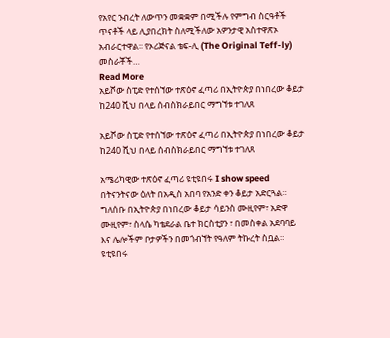የአየር ንብረት ለውጥን መቋቋም በሚችሉ የምግብ ስርዓቶች ጥናቶች ላይ ሊያበረክት ስለሚችለው አዎንታዊ አስተዋጽኦ አብራርተዋል፡፡ የኦሪጅናል ቴፍ-ሊ (The Original Teff-ly) መስራቾች…
Read More
አይሾው ስፒድ የተሰኘው ተጽዕኖ ፈጣሪ በኢትዮጵያ በነበረው ቆይታ ከ240 ሺህ በላይ ሰብስክራይበር ማግኘቱ ተገለጸ

አይሾው ስፒድ የተሰኘው ተጽዕኖ ፈጣሪ በኢትዮጵያ በነበረው ቆይታ ከ240 ሺህ በላይ ሰብስክራይበር ማግኘቱ ተገለጸ

አሜሪካዊው ተጽዕኖ ፈጣሪ ዩቲዩበሩ I show speed በትናንትናው ዕለት በአዲስ አበባ የአንድ ቀን ቆይታ አድርጓል። ግለሰቡ በኢትዮጵያ በነበረው ቆይታ ሳይንስ ሙዚየም፣ አድዋ ሙዚየም፣ ስላሴ ካቴደራል ቤተ ክርስቲያን ፣ በመስቀል አደባባይ እና ሌሎችም ቦታዎችን በመጎብኘት የዓለም ትኩረት ስቧል። ዩቲዩበሩ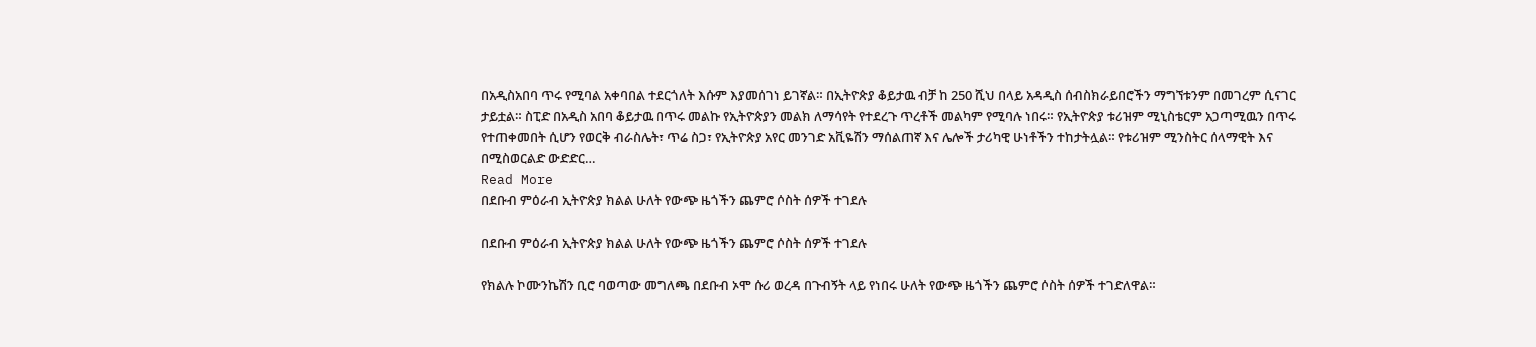በአዲስአበባ ጥሩ የሚባል አቀባበል ተደርጎለት እሱም እያመሰገነ ይገኛል። በኢትዮጵያ ቆይታዉ ብቻ ከ 250 ሺህ በላይ አዳዲስ ሰብስክራይበሮችን ማግኘቱንም በመገረም ሲናገር ታይቷል። ስፒድ በአዲስ አበባ ቆይታዉ በጥሩ መልኩ የኢትዮጵያን መልክ ለማሳየት የተደረጉ ጥረቶች መልካም የሚባሉ ነበሩ። የኢትዮጵያ ቱሪዝም ሚኒስቴርም አጋጣሚዉን በጥሩ የተጠቀመበት ሲሆን የወርቅ ብራስሌት፣ ጥሬ ስጋ፣ የኢትዮጵያ አየር መንገድ አቪዬሽን ማሰልጠኛ እና ሌሎች ታሪካዊ ሁነቶችን ተከታትሏል። የቱሪዝም ሚንስትር ሰላማዊት እና በሚስወርልድ ውድድር…
Read More
በደቡብ ምዕራብ ኢትዮጵያ ክልል ሁለት የውጭ ዜጎችን ጨምሮ ሶስት ሰዎች ተገደሉ

በደቡብ ምዕራብ ኢትዮጵያ ክልል ሁለት የውጭ ዜጎችን ጨምሮ ሶስት ሰዎች ተገደሉ

የክልሉ ኮሙንኬሽን ቢሮ ባወጣው መግለጫ በደቡብ ኦሞ ሱሪ ወረዳ በጉብኝት ላይ የነበሩ ሁለት የውጭ ዜጎችን ጨምሮ ሶስት ሰዎች ተገድለዋል።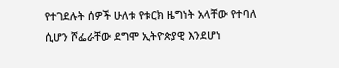የተገደሉት ሰዎች ሁለቱ የቱርክ ዜግነት አላቸው የተባለ ሲሆን ሾፌራቸው ደግሞ ኢትዮጵያዊ እንደሆነ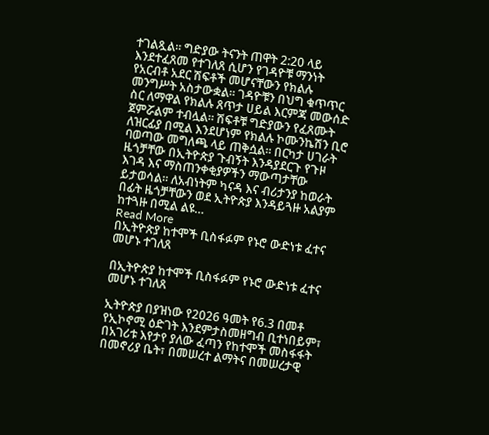ተገልጿል። ግድያው ትናንት ጠዋት 2:20 ላይ እንደተፈጸመ የተገለጸ ሲሆን የገዳዮቹ ማንነት የአርብቶ አደር ሽፍቶች መሆናቸውን የክልሉ መንግሥት አስታውቋል። ገዳዮቹን በህግ ቁጥጥር ስር ለማዋል የክልሉ ጸጥታ ሀይል እርምጃ መውሰድ ጀምሯልም ተብሏል። ሽፍቶቹ ግድያውን የፈጸሙት ለዝርፊያ በሚል እንደሆነም የክልሉ ኮሙንኬሽን ቢሮ ባወጣው መግለጫ ላይ ጠቅሷል። በርካታ ሀገራት ዜጎቻቸው በኢትዮጵያ ጉብኝት እንዳያደርጉ የጉዞ እገዳ እና ማስጠንቀቂያዎችን ማውጣታቸው ይታወሳል። ለአብነትም ካናዳ እና ብሪታንያ ከወራት በፊት ዜጎቻቸውን ወደ ኢትዮጵያ እንዳይጓዙ አልያም ከተጓዙ በሚል ልዩ…
Read More
በኢትዮጵያ ከተሞች ቢስፋፉም የኑሮ ውድነቱ ፈተና መሆኑ ተገለጸ

በኢትዮጵያ ከተሞች ቢስፋፉም የኑሮ ውድነቱ ፈተና መሆኑ ተገለጸ

ኢትዮጵያ በያዝነው የ2026 ዓመት የ6.3 በመቶ የኢኮኖሚ ዕድገት እንደምታስመዘግብ ቢተነበይም፣ በአገሪቱ እየታየ ያለው ፈጣን የከተሞች መስፋፋት በመኖሪያ ቤት፣ በመሠረተ ልማትና በመሠረታዊ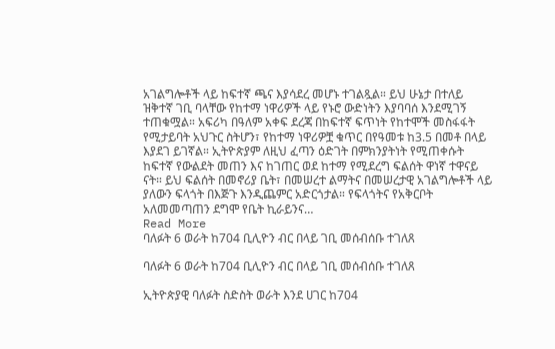አገልግሎቶች ላይ ከፍተኛ ጫና እያሳደረ መሆኑ ተገልጿል። ይህ ሁኔታ በተለይ ዝቅተኛ ገቢ ባላቸው የከተማ ነዋሪዎች ላይ የኑሮ ውድነትን እያባባሰ እንደሚገኝ ተጠቁሟል። አፍሪካ በዓለም አቀፍ ደረጃ በከፍተኛ ፍጥነት የከተሞች መስፋፋት የሚታይባት አህጉር ስትሆን፣ የከተማ ነዋሪዎቿ ቁጥር በየዓመቱ ከ3.5 በመቶ በላይ እያደገ ይገኛል። ኢትዮጵያም ለዚህ ፈጣን ዕድገት በምክንያትነት የሚጠቀሱት ከፍተኛ የውልደት መጠን እና ከገጠር ወደ ከተማ የሚደረግ ፍልሰት ዋነኛ ተዋናይ ናት። ይህ ፍልሰት በመኖሪያ ቤት፣ በመሠረተ ልማትና በመሠረታዊ አገልግሎቶች ላይ ያለውን ፍላጎት በእጅጉ እንዲጨምር አድርጎታል። የፍላጎትና የአቅርቦት አለመመጣጠን ደግሞ የቤት ኪራይንና…
Read More
ባለፉት 6 ወራት ከ704 ቢሊዮን ብር በላይ ገቢ መሰብሰቡ ተገለጸ

ባለፉት 6 ወራት ከ704 ቢሊዮን ብር በላይ ገቢ መሰብሰቡ ተገለጸ

ኢትዮጵያዊ ባለፉት ስድስት ወራት እንደ ሀገር ከ704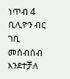ነጥብ 4 ቢሊዮን ብር ገቢ መሰብሰብ እንደተቻለ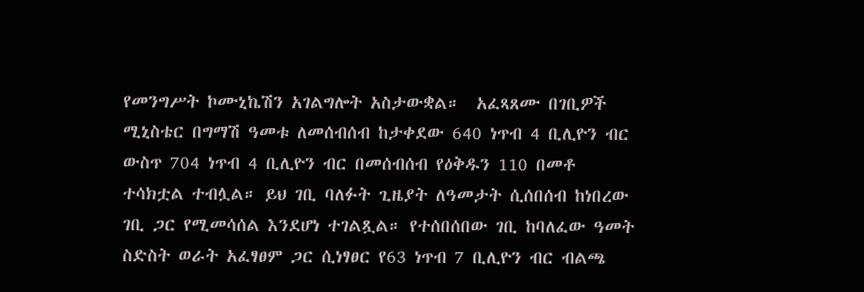የመንግሥት ኮሙኒኬሽን አገልግሎት አስታውቋል።  አፈጻጸሙ በገቢዎች ሚኒስቴር በግማሽ ዓመቱ ለመሰብሰብ ከታቀደው 640 ነጥብ 4 ቢሊዮን ብር ውስጥ 704 ነጥብ 4 ቢሊዮን ብር በመሰብሰብ የዕቅዱን 110 በመቶ ተሳክቷል ተብሏል። ይህ ገቢ ባለፉት ጊዜያት ለዓመታት ሲሰበሰብ ከነበረው ገቢ ጋር የሚመሳሰል እንደሆነ ተገልጿል። የተሰበሰበው ገቢ ከባለፈው ዓመት ስድስት ወራት አፈፃፀም ጋር ሲነፃፀር የ63 ነጥብ 7 ቢሊዮን ብር ብልጫ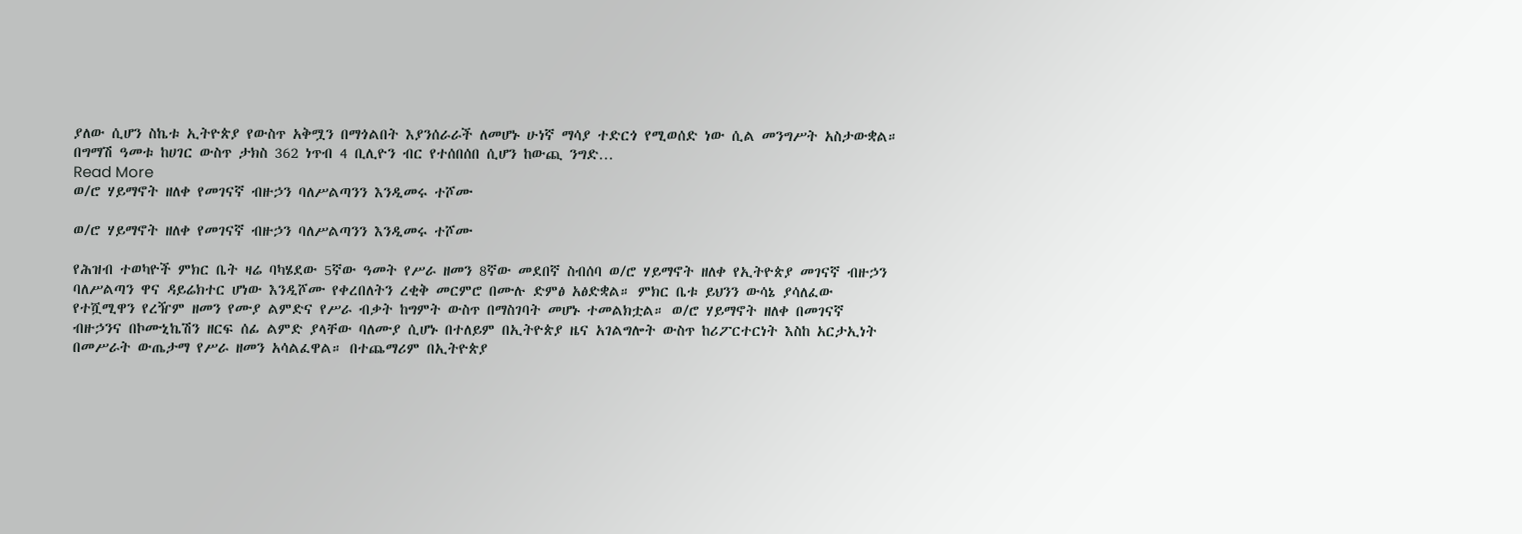ያለው ሲሆን ስኬቱ ኢትዮጵያ የውስጥ አቅሟን በማጎልበት እያንሰራራች ለመሆኑ ሁነኛ ማሳያ ተድርጎ የሚወሰድ ነው ሲል መንግሥት አስታውቋል። በግማሽ ዓመቱ ከሀገር ውስጥ ታክስ 362 ነጥብ 4 ቢሊዮን ብር የተሰበሰበ ሲሆን ከውጪ ንግድ…
Read More
ወ/ሮ ሃይማኖት ዘለቀ የመገናኛ ብዙኃን ባለሥልጣንን እንዲመሩ ተሾሙ

ወ/ሮ ሃይማኖት ዘለቀ የመገናኛ ብዙኃን ባለሥልጣንን እንዲመሩ ተሾሙ

የሕዝብ ተወካዮች ምክር ቤት ዛሬ ባካሄደው 5ኛው ዓመት የሥራ ዘመን 8ኛው መደበኛ ስብሰባ ወ/ሮ ሃይማኖት ዘለቀ የኢትዮጵያ መገናኛ ብዙኃን ባለሥልጣን ዋና ዳይሬክተር ሆነው እንዲሾሙ የቀረበለትን ረቂቅ መርምሮ በሙሉ ድምፅ አፅድቋል። ምክር ቤቱ ይህንን ውሳኔ ያሳለፈው የተሿሚዋን የረዥም ዘመን የሙያ ልምድና የሥራ ብቃት ከግምት ውስጥ በማስገባት መሆኑ ተመልክቷል። ወ/ሮ ሃይማኖት ዘለቀ በመገናኛ ብዙኃንና በኮሙኒኬሽን ዘርፍ ሰፊ ልምድ ያላቸው ባለሙያ ሲሆኑ በተለይም በኢትዮጵያ ዜና አገልግሎት ውስጥ ከሪፖርተርነት እስከ አርታኢነት በመሥራት ውጤታማ የሥራ ዘመን አሳልፈዋል። በተጨማሪም በኢትዮጵያ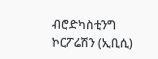ብሮድካስቲንግ ኮርፖሬሽን (ኢቢሲ)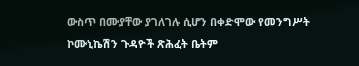ውስጥ በሙያቸው ያገለገሉ ሲሆን በቀድሞው የመንግሥት ኮሙኒኬሽን ጉዳዮች ጽሕፈት ቤትም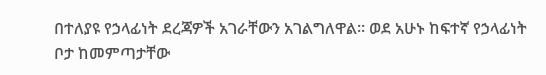በተለያዩ የኃላፊነት ደረጃዎች አገራቸውን አገልግለዋል። ወደ አሁኑ ከፍተኛ የኃላፊነት ቦታ ከመምጣታቸው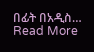በፊት በአዲስ…
Read More